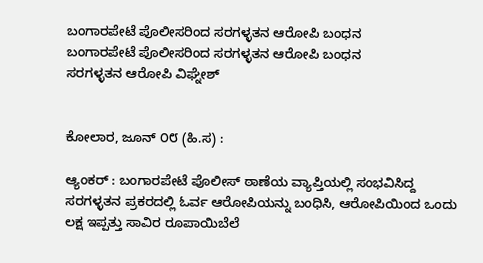ಬಂಗಾರಪೇಟೆ ಪೊಲೀಸರಿಂದ ಸರಗಳ್ಳತನ ಆರೋಪಿ ಬಂಧನ
ಬಂಗಾರಪೇಟೆ ಪೊಲೀಸರಿಂದ ಸರಗಳ್ಳತನ ಆರೋಪಿ ಬಂಧನ
ಸರಗಳ್ಳತನ ಆರೋಪಿ ವಿಘ್ನೇಶ್


ಕೋಲಾರ, ಜೂನ್ ೦೮ (ಹಿ.ಸ) :

ಆ್ಯಂಕರ್ : ಬಂಗಾರಪೇಟೆ ಪೊಲೀಸ್ ಠಾಣೆಯ ವ್ಯಾಪ್ತಿಯಲ್ಲಿ ಸಂಭವಿಸಿದ್ದ ಸರಗಳ್ಳತನ ಪ್ರಕರದಲ್ಲಿ ಓರ್ವ ಆರೋಪಿಯನ್ನು ಬಂಧಿಸಿ, ಆರೋಪಿಯಿಂದ ಒಂದು ಲಕ್ಷ ಇಪ್ಪತ್ತು ಸಾವಿರ ರೂಪಾಯಿಬೆಲೆ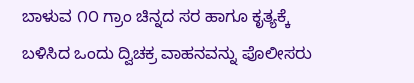ಬಾಳುವ ೧೦ ಗ್ರಾಂ ಚಿನ್ನದ ಸರ ಹಾಗೂ ಕೃತ್ಯಕ್ಕೆ ಬಳಿಸಿದ ಒಂದು ದ್ವಿಚಕ್ರ ವಾಹನವನ್ನು ಪೊಲೀಸರು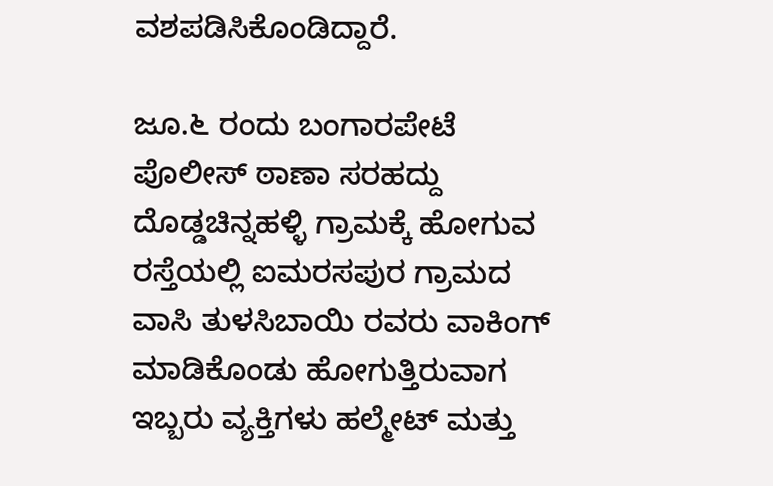ವಶಪಡಿಸಿಕೊಂಡಿದ್ದಾರೆ.

ಜೂ.೬ ರಂದು ಬಂಗಾರಪೇಟೆ ಪೊಲೀಸ್ ಠಾಣಾ ಸರಹದ್ದು ದೊಡ್ಡಚಿನ್ನಹಳ್ಳಿ ಗ್ರಾಮಕ್ಕೆ ಹೋಗುವ ರಸ್ತೆಯಲ್ಲಿ ಐಮರಸಪುರ ಗ್ರಾಮದ ವಾಸಿ ತುಳಸಿಬಾಯಿ ರವರು ವಾಕಿಂಗ್ ಮಾಡಿಕೊಂಡು ಹೋಗುತ್ತಿರುವಾಗ ಇಬ್ಬರು ವ್ಯಕ್ತಿಗಳು ಹಲ್ಮೇಟ್ ಮತ್ತು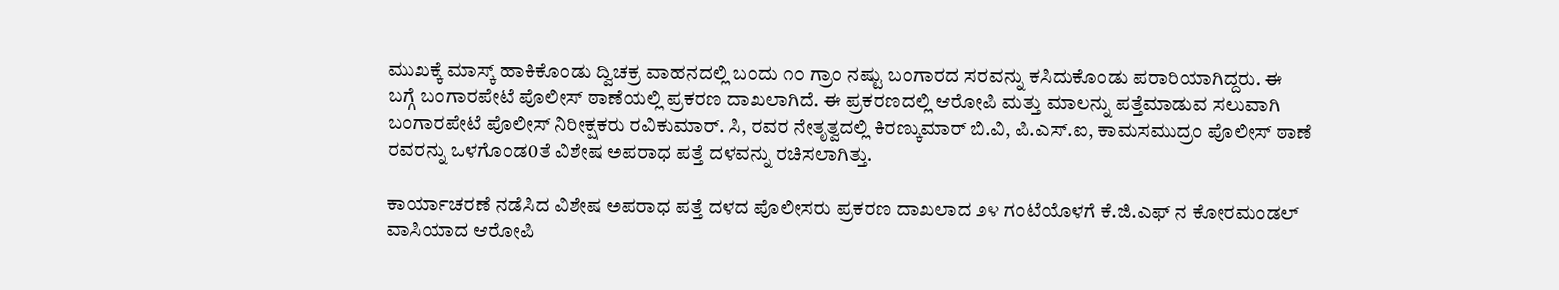ಮುಖಕ್ಕೆ ಮಾಸ್ಕ್ ಹಾಕಿಕೊಂಡು ದ್ವಿಚಕ್ರ ವಾಹನದಲ್ಲಿ ಬಂದು ೧೦ ಗ್ರಾಂ ನಷ್ಟು ಬಂಗಾರದ ಸರವನ್ನು ಕಸಿದುಕೊಂಡು ಪರಾರಿಯಾಗಿದ್ದರು. ಈ ಬಗ್ಗೆ ಬಂಗಾರಪೇಟೆ ಪೊಲೀಸ್ ಠಾಣೆಯಲ್ಲಿ ಪ್ರಕರಣ ದಾಖಲಾಗಿದೆ. ಈ ಪ್ರಕರಣದಲ್ಲಿ ಆರೋಪಿ ಮತ್ತು ಮಾಲನ್ನು ಪತ್ತೆಮಾಡುವ ಸಲುವಾಗಿ ಬಂಗಾರಪೇಟೆ ಪೊಲೀಸ್ ನಿರೀಕ್ಷಕರು ರವಿಕುಮಾರ್. ಸಿ, ರವರ ನೇತೃತ್ವದಲ್ಲಿ ಕಿರಣ್ಕುಮಾರ್ ಬಿ.ವಿ, ಪಿ.ಎಸ್.ಐ, ಕಾಮಸಮುದ್ರಂ ಪೊಲೀಸ್ ಠಾಣೆ ರವರನ್ನು ಒಳಗೊಂಡ0ತೆ ವಿಶೇಷ ಅಪರಾಧ ಪತ್ತೆ ದಳವನ್ನು ರಚಿಸಲಾಗಿತ್ತು.

ಕಾರ್ಯಾಚರಣೆ ನಡೆಸಿದ ವಿಶೇಷ ಅಪರಾಧ ಪತ್ತೆ ದಳದ ಪೊಲೀಸರು ಪ್ರಕರಣ ದಾಖಲಾದ ೨೪ ಗಂಟೆಯೊಳಗೆ ಕೆ.ಜಿ.ಎಫ್ ನ ಕೋರಮಂಡಲ್ ವಾಸಿಯಾದ ಆರೋಪಿ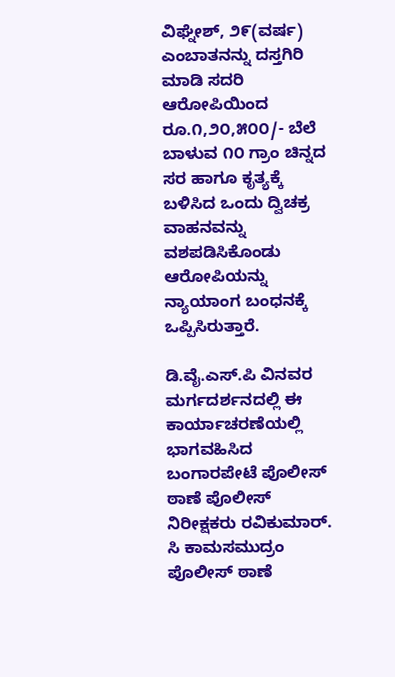ವಿಘ್ನೇಶ್, ೨೯(ವರ್ಷ) ಎಂಬಾತನನ್ನು ದಸ್ತಗಿರಿ ಮಾಡಿ ಸದರಿ ಆರೋಪಿಯಿಂದ ರೂ.೧,೨೦,೫೦೦/- ಬೆಲೆ ಬಾಳುವ ೧೦ ಗ್ರಾಂ ಚಿನ್ನದ ಸರ ಹಾಗೂ ಕೃತ್ಯಕ್ಕೆ ಬಳಿಸಿದ ಒಂದು ದ್ವಿಚಕ್ರ ವಾಹನವನ್ನು ವಶಪಡಿಸಿಕೊಂಡು ಆರೋಪಿಯನ್ನು ನ್ಯಾಯಾಂಗ ಬಂಧನಕ್ಕೆ ಒಪ್ಪಿಸಿರುತ್ತಾರೆ.

ಡಿ.ವೈ.ಎಸ್.ಪಿ ವಿನವರ ಮರ್ಗದರ್ಶನದಲ್ಲಿ ಈ ಕಾರ್ಯಾಚರಣೆಯಲ್ಲಿ ಭಾಗವಹಿಸಿದ ಬಂಗಾರಪೇಟೆ ಪೊಲೀಸ್ ಠಾಣೆ ಪೊಲೀಸ್ ನಿರೀಕ್ಷಕರು ರವಿಕುಮಾರ್. ಸಿ ಕಾಮಸಮುದ್ರಂ ಪೊಲೀಸ್ ಠಾಣೆ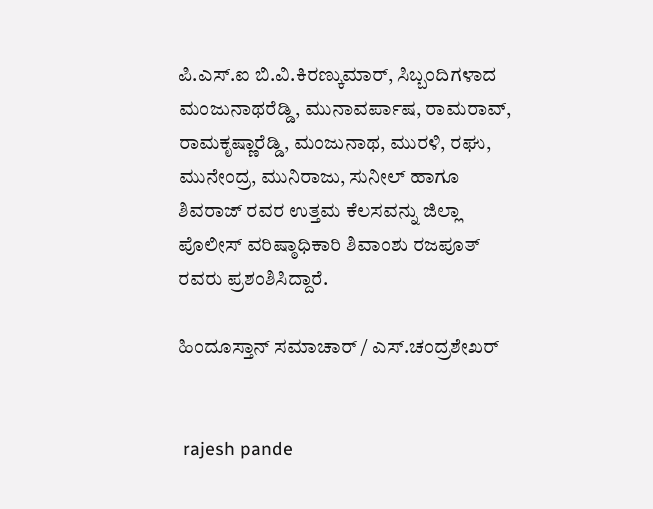ಪಿ.ಎಸ್.ಐ ಬಿ.ವಿ.ಕಿರಣ್ಕುಮಾರ್, ಸಿಬ್ಬಂದಿಗಳಾದ ಮಂಜುನಾಥರೆಡ್ಡಿ, ಮುನಾವರ್ಪಾಷ, ರಾಮರಾವ್, ರಾಮಕೃಷ್ಣಾರೆಡ್ಡಿ, ಮಂಜುನಾಥ, ಮುರಳಿ, ರಘು, ಮುನೇಂದ್ರ, ಮುನಿರಾಜು, ಸುನೀಲ್ ಹಾಗೂ ಶಿವರಾಜ್ ರವರ ಉತ್ತಮ ಕೆಲಸವನ್ನು ಜಿಲ್ಲಾ ಪೊಲೀಸ್ ವರಿಷ್ಠಾಧಿಕಾರಿ ಶಿವಾಂಶು ರಜಪೂತ್ ರವರು ಪ್ರಶಂಶಿಸಿದ್ದಾರೆ.

ಹಿಂದೂಸ್ತಾನ್ ಸಮಾಚಾರ್ / ಎಸ್.ಚಂದ್ರಶೇಖರ್


 rajesh pande